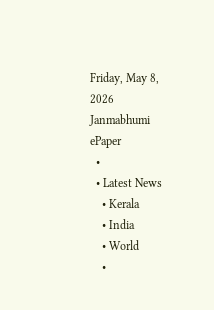Friday, May 8, 2026
Janmabhumi
ePaper
  •
  • Latest News
    • Kerala
    • India
    • World
    •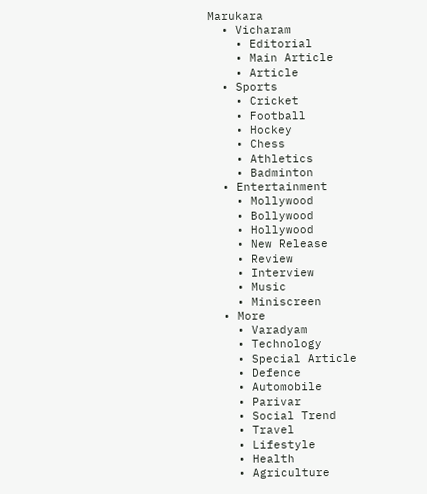Marukara
  • Vicharam
    • Editorial
    • Main Article
    • Article
  • Sports
    • Cricket
    • Football
    • Hockey
    • Chess
    • Athletics
    • Badminton
  • Entertainment
    • Mollywood
    • Bollywood
    • Hollywood
    • New Release
    • Review
    • Interview
    • Music
    • Miniscreen
  • More
    • Varadyam
    • Technology
    • Special Article
    • Defence
    • Automobile
    • Parivar
    • Social Trend
    • Travel
    • Lifestyle
    • Health
    • Agriculture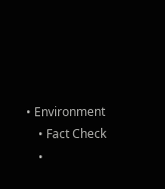• Environment
    • Fact Check
    •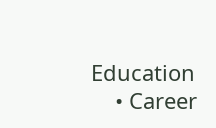Education
    • Career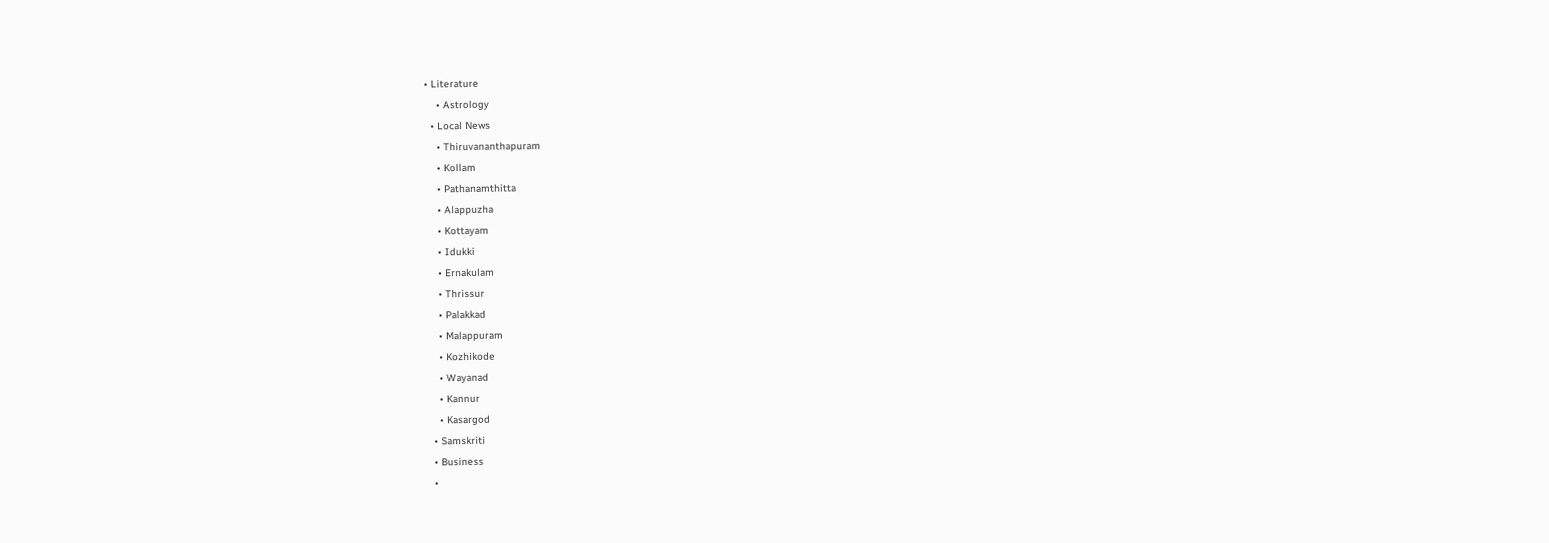• Literature
    • Astrology
  • Local News
    • Thiruvananthapuram
    • Kollam
    • Pathanamthitta
    • Alappuzha
    • Kottayam
    • Idukki
    • Ernakulam
    • Thrissur
    • Palakkad
    • Malappuram
    • Kozhikode
    • Wayanad
    • Kannur
    • Kasargod
  • Samskriti
  • Business
  •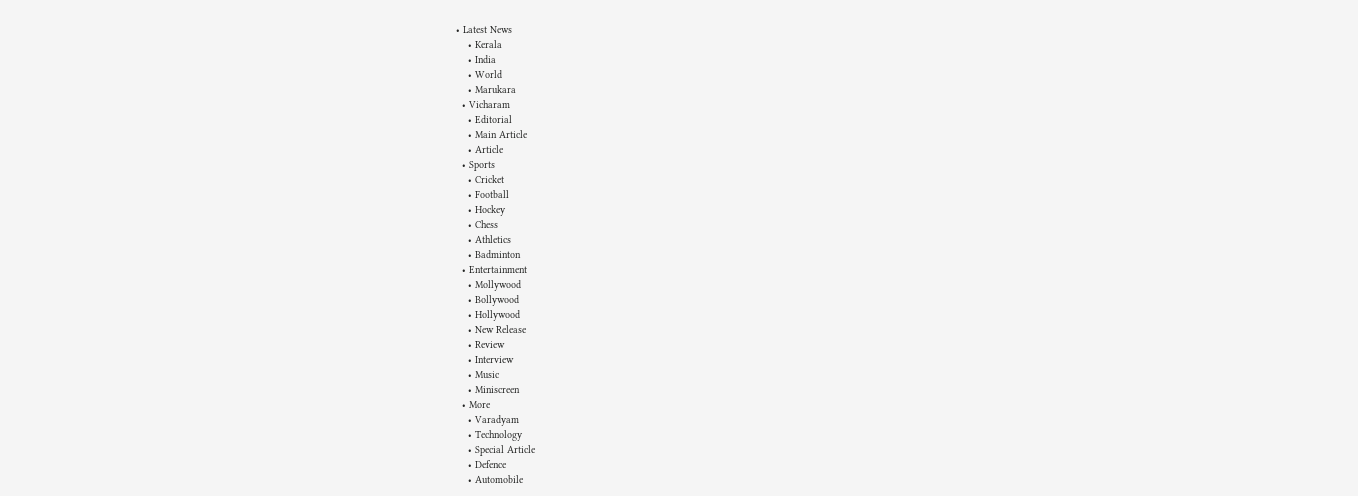• Latest News
    • Kerala
    • India
    • World
    • Marukara
  • Vicharam
    • Editorial
    • Main Article
    • Article
  • Sports
    • Cricket
    • Football
    • Hockey
    • Chess
    • Athletics
    • Badminton
  • Entertainment
    • Mollywood
    • Bollywood
    • Hollywood
    • New Release
    • Review
    • Interview
    • Music
    • Miniscreen
  • More
    • Varadyam
    • Technology
    • Special Article
    • Defence
    • Automobile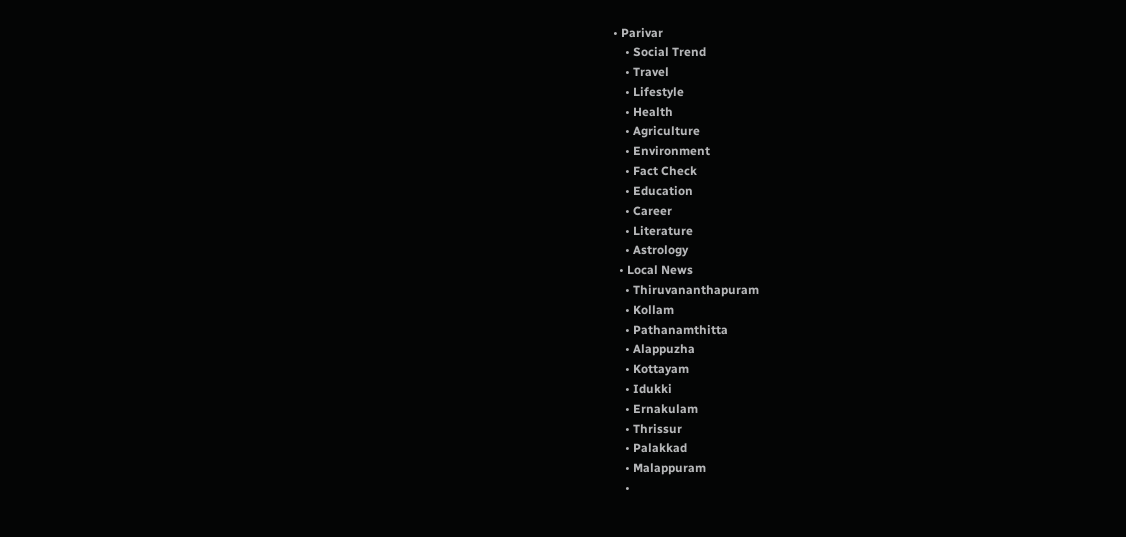• Parivar
    • Social Trend
    • Travel
    • Lifestyle
    • Health
    • Agriculture
    • Environment
    • Fact Check
    • Education
    • Career
    • Literature
    • Astrology
  • Local News
    • Thiruvananthapuram
    • Kollam
    • Pathanamthitta
    • Alappuzha
    • Kottayam
    • Idukki
    • Ernakulam
    • Thrissur
    • Palakkad
    • Malappuram
    •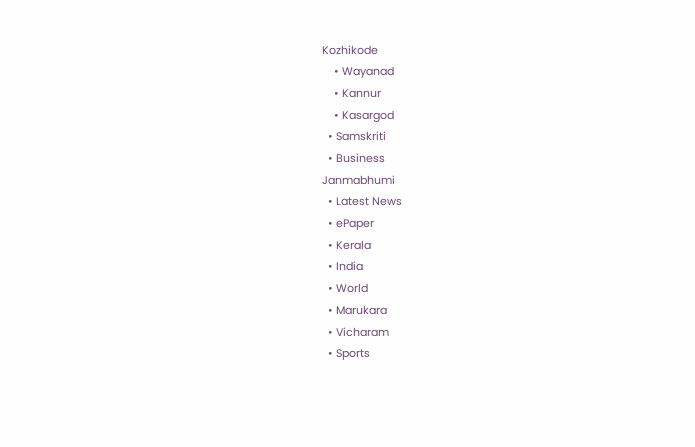Kozhikode
    • Wayanad
    • Kannur
    • Kasargod
  • Samskriti
  • Business
Janmabhumi
  • Latest News
  • ePaper
  • Kerala
  • India
  • World
  • Marukara
  • Vicharam
  • Sports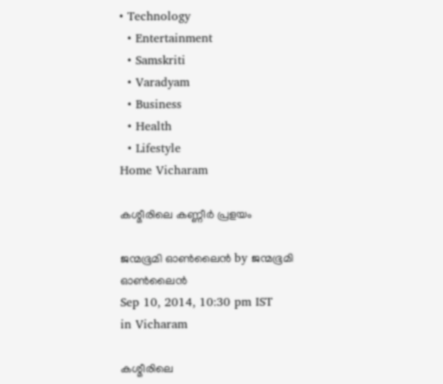• Technology
  • Entertainment
  • Samskriti
  • Varadyam
  • Business
  • Health
  • Lifestyle
Home Vicharam

കശ്മീരിലെ കണ്ണീര്‍ പ്രളയം

ജന്മഭൂമി ഓണ്‍ലൈന്‍ by ജന്മഭൂമി ഓണ്‍ലൈന്‍
Sep 10, 2014, 10:30 pm IST
in Vicharam

കശ്മീരിലെ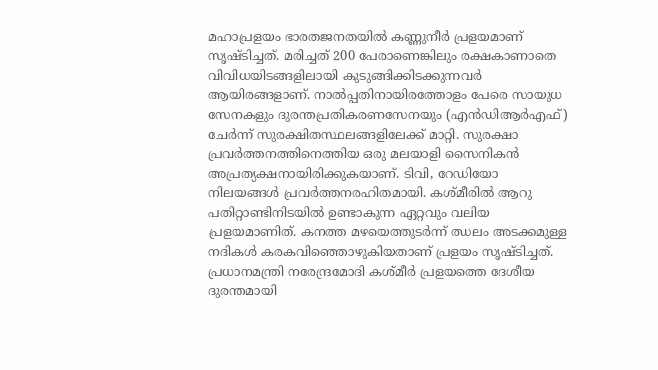മഹാപ്രളയം ഭാരതജനതയില്‍ കണ്ണുനീര്‍ പ്രളയമാണ് സൃഷ്ടിച്ചത്. മരിച്ചത് 200 പേരാണെങ്കിലും രക്ഷകാണാതെ വിവിധയിടങ്ങളിലായി കുടുങ്ങിക്കിടക്കുന്നവര്‍ ആയിരങ്ങളാണ്. നാല്‍പ്പതിനായിരത്തോളം പേരെ സായുധ സേനകളും ദുരന്തപ്രതികരണസേനയും (എന്‍ഡിആര്‍എഫ്) ചേര്‍ന്ന് സുരക്ഷിതസ്ഥലങ്ങളിലേക്ക് മാറ്റി. സുരക്ഷാ പ്രവര്‍ത്തനത്തിനെത്തിയ ഒരു മലയാളി സൈനികന്‍ അപ്രത്യക്ഷനായിരിക്കുകയാണ്. ടിവി, റേഡിയോ നിലയങ്ങള്‍ പ്രവര്‍ത്തനരഹിതമായി. കശ്മീരില്‍ ആറു പതിറ്റാണ്ടിനിടയില്‍ ഉണ്ടാകുന്ന ഏറ്റവും വലിയ പ്രളയമാണിത്. കനത്ത മഴയെത്തുടര്‍ന്ന് ഝലം അടക്കമുള്ള നദികള്‍ കരകവിഞ്ഞൊഴുകിയതാണ് പ്രളയം സൃഷ്ടിച്ചത്. പ്രധാനമന്ത്രി നരേന്ദ്രമോദി കശ്മീര്‍ പ്രളയത്തെ ദേശീയ ദുരന്തമായി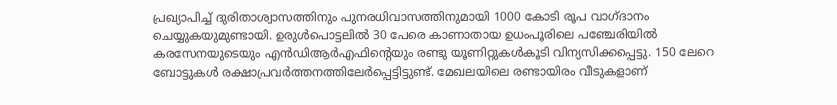പ്രഖ്യാപിച്ച് ദുരിതാശ്വാസത്തിനും പുനരധിവാസത്തിനുമായി 1000 കോടി രൂപ വാഗ്ദാനം ചെയ്യുകയുമുണ്ടായി. ഉരുള്‍പൊട്ടലില്‍ 30 പേരെ കാണാതായ ഉധംപൂരിലെ പഞ്ചേരിയില്‍ കരസേനയുടെയും എന്‍ഡിആര്‍എഫിന്റെയും രണ്ടു യൂണിറ്റുകള്‍കൂടി വിന്യസിക്കപ്പെട്ടു. 150 ലേറെ ബോട്ടുകള്‍ രക്ഷാപ്രവര്‍ത്തനത്തിലേര്‍പ്പെട്ടിട്ടുണ്ട്. മേഖലയിലെ രണ്ടായിരം വീടുകളാണ്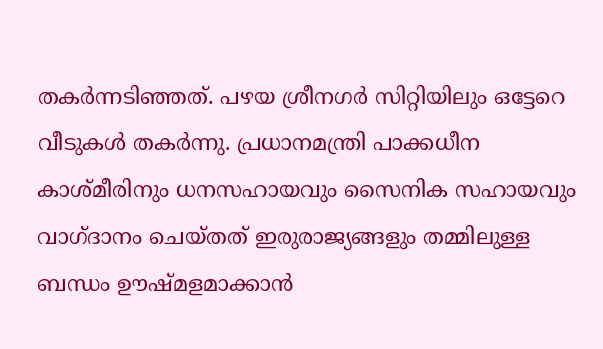തകര്‍ന്നടിഞ്ഞത്. പഴയ ശ്രീനഗര്‍ സിറ്റിയിലും ഒട്ടേറെ വീടുകള്‍ തകര്‍ന്നു. പ്രധാനമന്ത്രി പാക്കധീന കാശ്മീരിനും ധനസഹായവും സൈനിക സഹായവും വാഗ്ദാനം ചെയ്തത് ഇരുരാജ്യങ്ങളും തമ്മിലുള്ള ബന്ധം ഊഷ്മളമാക്കാന്‍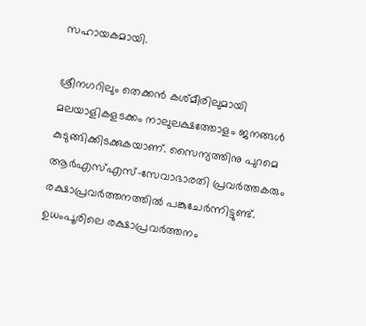സഹായകമായി.

ശ്രീനഗറിലും തെക്കന്‍ കശ്മീരിലുമായി മലയാളികളടക്കം നാലുലക്ഷത്തോളം ജനങ്ങള്‍  കുടുങ്ങിക്കിടക്കുകയാണ്. സൈന്യത്തിനു പുറമെ ആര്‍എസ്എസ്-സേവാഭാരതി പ്രവര്‍ത്തകരും രക്ഷാപ്രവര്‍ത്തനത്തില്‍ പങ്കുചേര്‍ന്നിട്ടുണ്ട്. ഉധംപൂരിലെ രക്ഷാപ്രവര്‍ത്തനം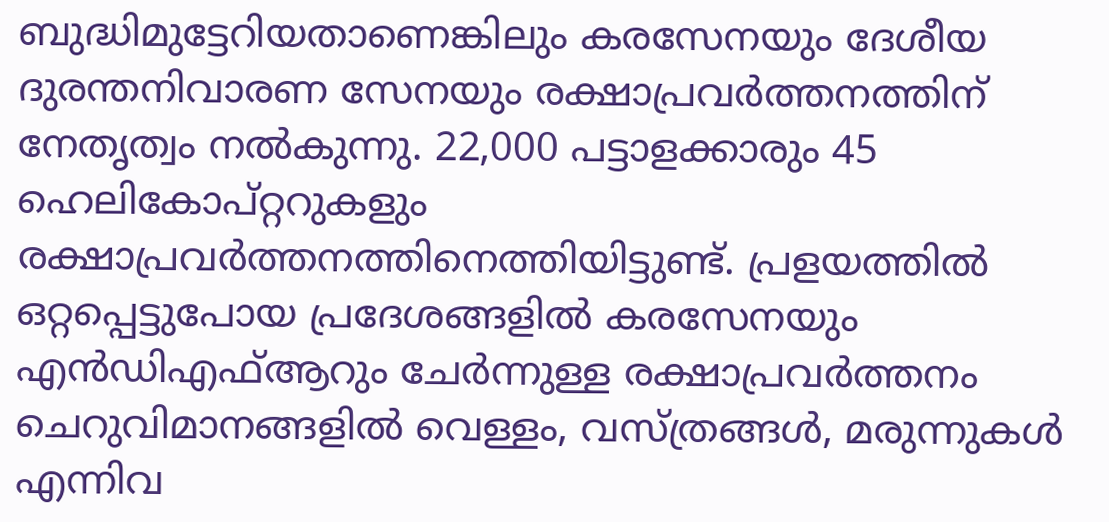ബുദ്ധിമുട്ടേറിയതാണെങ്കിലും കരസേനയും ദേശീയ ദുരന്തനിവാരണ സേനയും രക്ഷാപ്രവര്‍ത്തനത്തിന് നേതൃത്വം നല്‍കുന്നു. 22,000 പട്ടാളക്കാരും 45 ഹെലികോപ്റ്ററുകളും രക്ഷാപ്രവര്‍ത്തനത്തിനെത്തിയിട്ടുണ്ട്. പ്രളയത്തില്‍ ഒറ്റപ്പെട്ടുപോയ പ്രദേശങ്ങളില്‍ കരസേനയും എന്‍ഡിഎഫ്ആറും ചേര്‍ന്നുള്ള രക്ഷാപ്രവര്‍ത്തനം ചെറുവിമാനങ്ങളില്‍ വെള്ളം, വസ്ത്രങ്ങള്‍, മരുന്നുകള്‍  എന്നിവ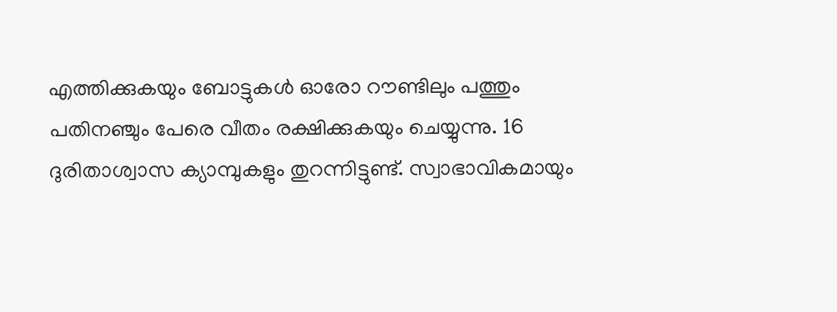എത്തിക്കുകയും ബോട്ടുകള്‍ ഓരോ റൗണ്ടിലും പത്തും പതിനഞ്ചും പേരെ വീതം രക്ഷിക്കുകയും ചെയ്യുന്നു. 16 ദുരിതാശ്വാസ ക്യാമ്പുകളും തുറന്നിട്ടുണ്ട്. സ്വാഭാവികമായും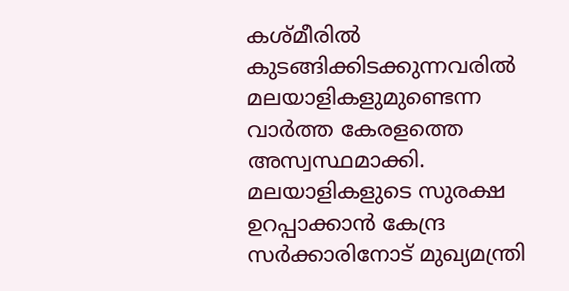കശ്മീരില്‍ കുടങ്ങിക്കിടക്കുന്നവരില്‍ മലയാളികളുമുണ്ടെന്ന വാര്‍ത്ത കേരളത്തെ അസ്വസ്ഥമാക്കി. മലയാളികളുടെ സുരക്ഷ ഉറപ്പാക്കാന്‍ കേന്ദ്ര സര്‍ക്കാരിനോട് മുഖ്യമന്ത്രി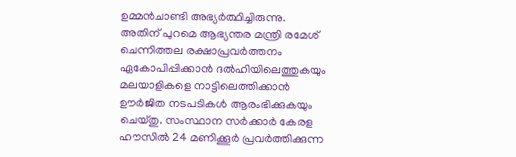ഉമ്മന്‍ചാണ്ടി അഭ്യര്‍ത്ഥിച്ചിരുന്നു. അതിന് പുറമെ ആഭ്യന്തര മന്ത്രി രമേശ് ചെന്നിത്തല രക്ഷാപ്രവര്‍ത്തനം ഏകോപിപ്പിക്കാന്‍ ദല്‍ഹിയിലെത്തുകയും മലയാളികളെ നാട്ടിലെത്തിക്കാന്‍ ഊര്‍ജിത നടപടികള്‍ ആരംഭിക്കുകയും ചെയ്തു. സംസ്ഥാന സര്‍ക്കാര്‍ കേരള ഹൗസില്‍ 24 മണിക്കൂര്‍ പ്രവര്‍ത്തിക്കുന്ന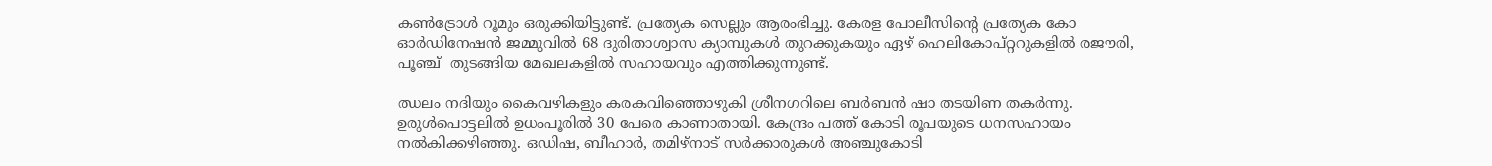കണ്‍ട്രോള്‍ റൂമും ഒരുക്കിയിട്ടുണ്ട്. പ്രത്യേക സെല്ലും ആരംഭിച്ചു. കേരള പോലീസിന്റെ പ്രത്യേക കോ ഓര്‍ഡിനേഷന്‍ ജമ്മുവില്‍ 68 ദുരിതാശ്വാസ ക്യാമ്പുകള്‍ തുറക്കുകയും ഏഴ് ഹെലികോപ്റ്ററുകളില്‍ രജൗരി, പൂഞ്ച്  തുടങ്ങിയ മേഖലകളില്‍ സഹായവും എത്തിക്കുന്നുണ്ട്.

ഝലം നദിയും കൈവഴികളും കരകവിഞ്ഞൊഴുകി ശ്രീനഗറിലെ ബര്‍ബന്‍ ഷാ തടയിണ തകര്‍ന്നു. ഉരുള്‍പൊട്ടലില്‍ ഉധംപൂരില്‍ 30 പേരെ കാണാതായി. കേന്ദ്രം പത്ത് കോടി രൂപയുടെ ധനസഹായം നല്‍കിക്കഴിഞ്ഞു. ഒഡിഷ, ബീഹാര്‍, തമിഴ്‌നാട് സര്‍ക്കാരുകള്‍ അഞ്ചുകോടി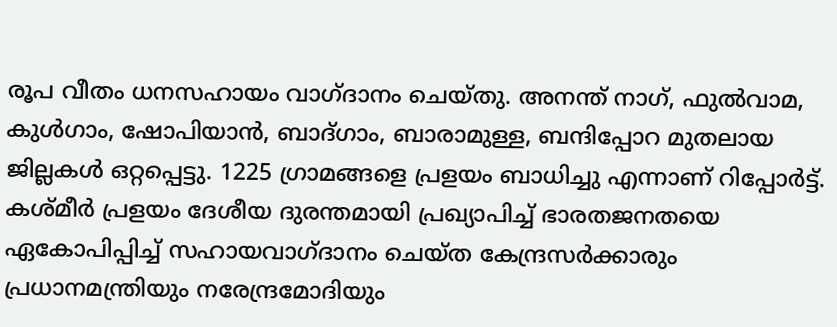രൂപ വീതം ധനസഹായം വാഗ്ദാനം ചെയ്തു. അനന്ത് നാഗ്, ഫുല്‍വാമ, കുള്‍ഗാം, ഷോപിയാന്‍, ബാദ്ഗാം, ബാരാമുള്ള, ബന്ദിപ്പോറ മുതലായ ജില്ലകള്‍ ഒറ്റപ്പെട്ടു. 1225 ഗ്രാമങ്ങളെ പ്രളയം ബാധിച്ചു എന്നാണ് റിപ്പോര്‍ട്ട്. കശ്മീര്‍ പ്രളയം ദേശീയ ദുരന്തമായി പ്രഖ്യാപിച്ച് ഭാരതജനതയെ ഏകോപിപ്പിച്ച് സഹായവാഗ്ദാനം ചെയ്ത കേന്ദ്രസര്‍ക്കാരും പ്രധാനമന്ത്രിയും നരേന്ദ്രമോദിയും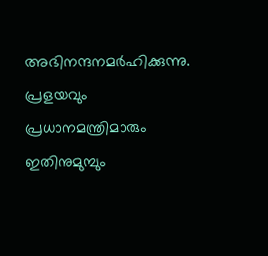അഭിനന്ദനമര്‍ഹിക്കുന്നു. പ്രളയവും പ്രധാനമന്ത്രിമാരും ഇതിനുമുമ്പും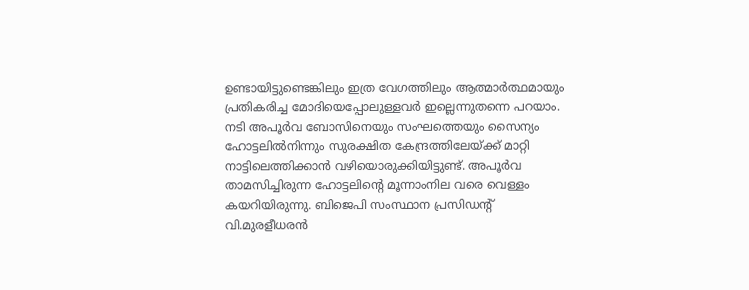ഉണ്ടായിട്ടുണ്ടെങ്കിലും ഇത്ര വേഗത്തിലും ആത്മാര്‍ത്ഥമായും പ്രതികരിച്ച മോദിയെപ്പോലുള്ളവര്‍ ഇല്ലെന്നുതന്നെ പറയാം. നടി അപൂര്‍വ ബോസിനെയും സംഘത്തെയും സൈന്യം ഹോട്ടലില്‍നിന്നും സുരക്ഷിത കേന്ദ്രത്തിലേയ്‌ക്ക് മാറ്റി നാട്ടിലെത്തിക്കാന്‍ വഴിയൊരുക്കിയിട്ടുണ്ട്. അപൂര്‍വ താമസിച്ചിരുന്ന ഹോട്ടലിന്റെ മൂന്നാംനില വരെ വെള്ളം കയറിയിരുന്നു. ബിജെപി സംസ്ഥാന പ്രസിഡന്റ് വി.മുരളീധരന്‍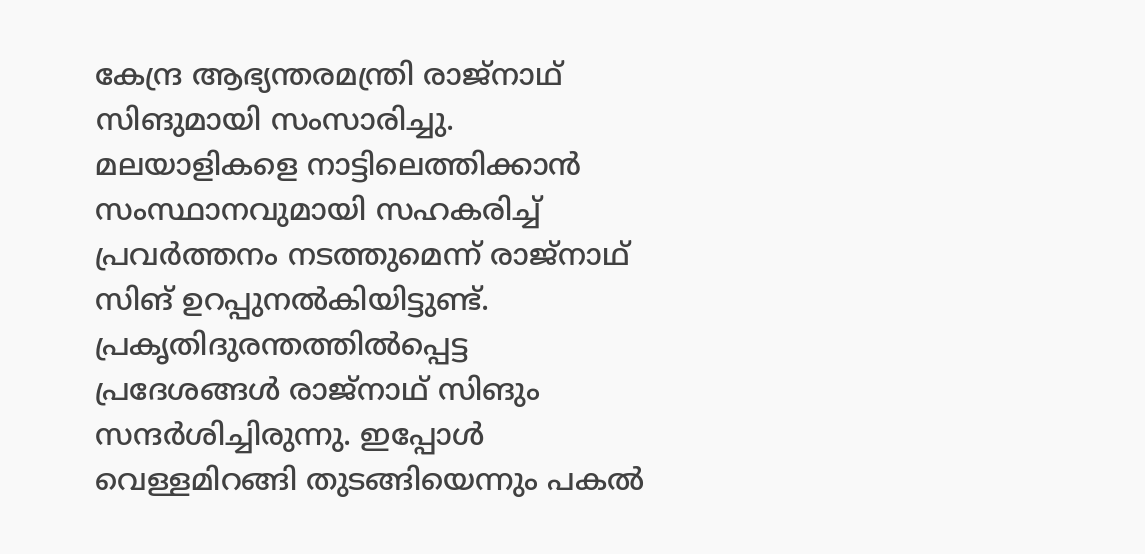കേന്ദ്ര ആഭ്യന്തരമന്ത്രി രാജ്‌നാഥ് സിങുമായി സംസാരിച്ചു. മലയാളികളെ നാട്ടിലെത്തിക്കാന്‍ സംസ്ഥാനവുമായി സഹകരിച്ച് പ്രവര്‍ത്തനം നടത്തുമെന്ന് രാജ്‌നാഥ് സിങ് ഉറപ്പുനല്‍കിയിട്ടുണ്ട്. പ്രകൃതിദുരന്തത്തില്‍പ്പെട്ട പ്രദേശങ്ങള്‍ രാജ്‌നാഥ് സിങും സന്ദര്‍ശിച്ചിരുന്നു. ഇപ്പോള്‍ വെള്ളമിറങ്ങി തുടങ്ങിയെന്നും പകല്‍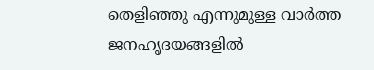തെളിഞ്ഞു എന്നുമുള്ള വാര്‍ത്ത ജനഹൃദയങ്ങളില്‍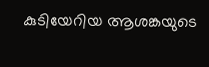കുടിയേറിയ ആശങ്കയുടെ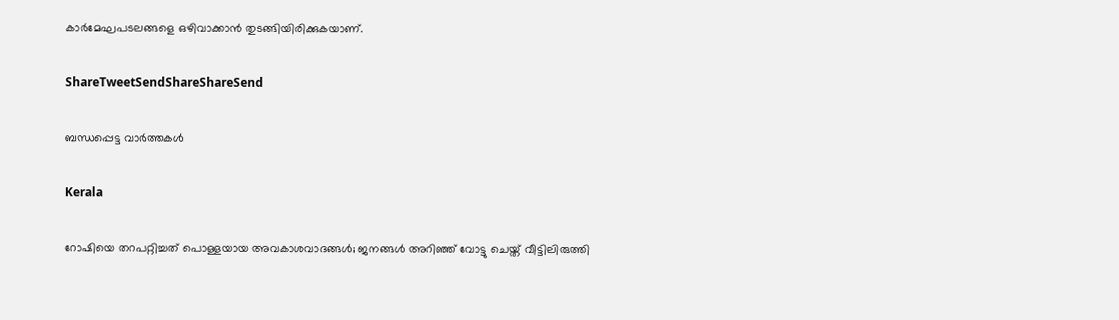കാര്‍മേഘപടലങ്ങളെ ഒഴിവാക്കാന്‍ തുടങ്ങിയിരിക്കുകയാണ്.

ShareTweetSendShareShareSend

ബന്ധപ്പെട്ട വാര്‍ത്തകള്‍

Kerala

റോഷിയെ തറപറ്റിച്ചത് പൊള്ളയായ അവകാശവാദങ്ങള്‍; ജനങ്ങള്‍ അറിഞ്ഞ് വോട്ടു ചെയ്ത് വീട്ടിലിരുത്തി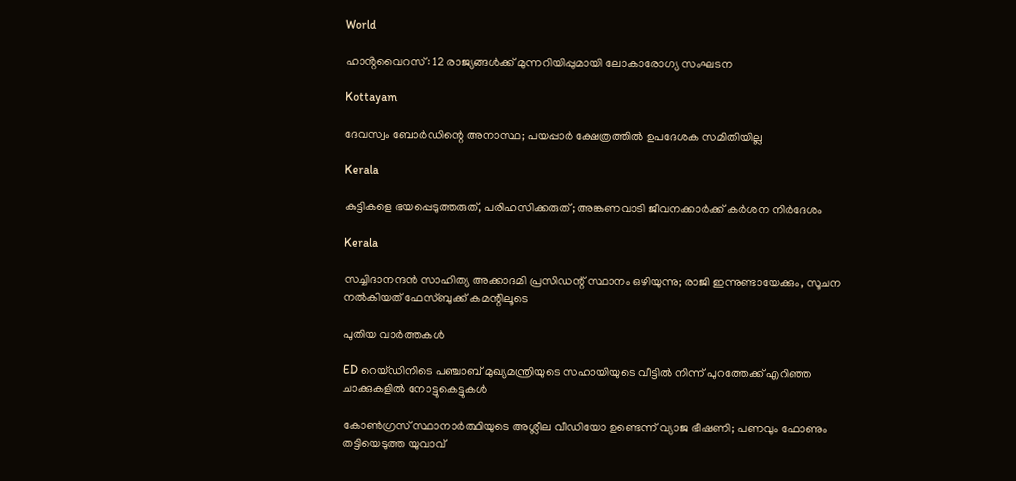World

ഹാൻ്റവൈറസ്: 12 രാജ്യങ്ങൾക്ക് മുന്നറിയിപ്പുമായി ലോകാരോഗ്യ സംഘടന

Kottayam

ദേവസ്വം ബോര്‍ഡിന്റെ അനാസ്ഥ; പയപ്പാര്‍ ക്ഷേത്രത്തില്‍ ഉപദേശക സമിതിയില്ല

Kerala

കുട്ടികളെ ഭയപ്പെടുത്തരുത്, പരിഹസിക്കരുത്; അങ്കണവാടി ജീവനക്കാർക്ക് കർശന നിർദേശം

Kerala

സച്ചിദാനന്ദൻ സാഹിത്യ അക്കാദമി പ്രസിഡന്റ് സ്ഥാനം ഒഴിയുന്നു; രാജി ഇന്നുണ്ടായേക്കും, സൂചന നൽകിയത് ഫേസ്ബുക്ക് കമന്റിലൂടെ

പുതിയ വാര്‍ത്തകള്‍

ED റെയ്ഡിനിടെ പഞ്ചാബ് മുഖ്യമന്ത്രിയുടെ സഹായിയുടെ വീട്ടിൽ നിന്ന് പുറത്തേക്ക് എറിഞ്ഞ ചാക്കുകളിൽ നോട്ടുകെട്ടുകൾ

കോൺഗ്രസ് സ്ഥാനാർത്ഥിയുടെ അശ്ലീല വീഡിയോ ഉണ്ടെന്ന് വ്യാജ ഭീഷണി; പണവും ഫോണും തട്ടിയെടുത്ത യുവാവ്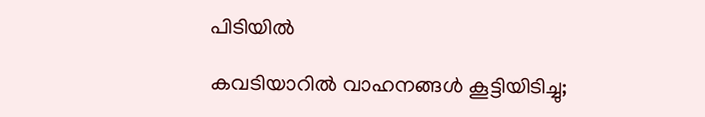പിടിയിൽ

കവടിയാറിൽ വാഹനങ്ങൾ കൂട്ടിയിടിച്ചു;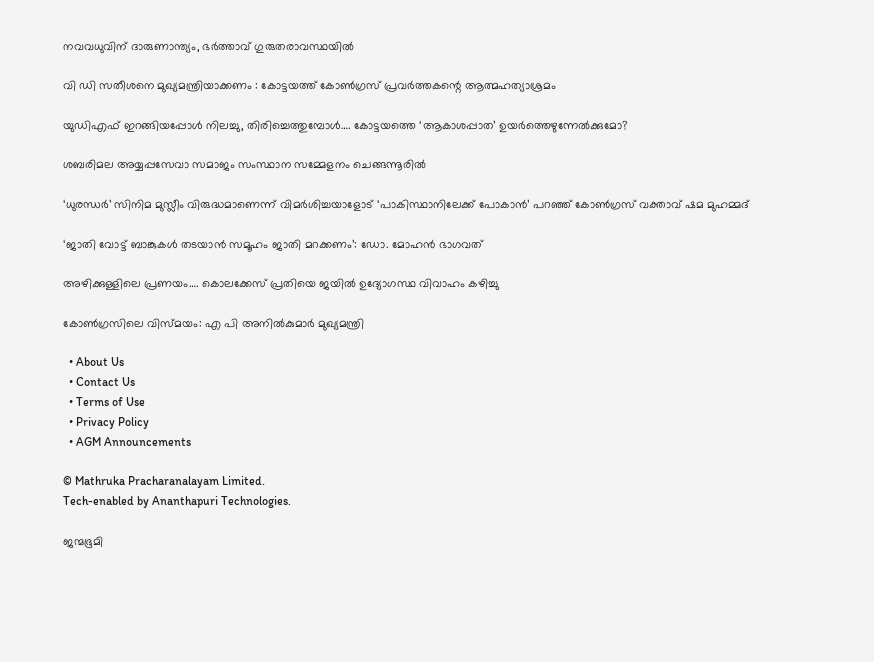നവവധുവിന് ദാരുണാന്ത്യം, ഭർത്താവ് ഗുരുതരാവസ്ഥയിൽ

വി ഡി സതീശനെ മുഖ്യമന്ത്രിയാക്കണം : കോട്ടയത്ത് കോൺഗ്രസ് പ്രവർത്തകന്റെ ആത്മഹത്യാശ്രമം

യുഡിഎഫ് ഇറങ്ങിയപ്പോള്‍ നിലച്ചു, തിരിച്ചെത്തുമ്പോള്‍…. കോട്ടയത്തെ ‘ആകാശപ്പാത’ ഉയര്‍ത്തെഴുന്നേല്‍ക്കുമോ?

ശബരിമല അയ്യപ്പസേവാ സമാജം സംസ്ഥാന സമ്മേളനം ചെങ്ങന്നൂരില്‍

‘ധുരന്ധർ’ സിനിമ മുസ്ലീം വിരുദ്ധമാണെന്ന് വിമർശിച്ചയാളോട് ‘പാകിസ്ഥാനിലേക്ക് പോകാൻ’ പറഞ്ഞ് കോൺഗ്രസ് വക്താവ് ഷമ മുഹമ്മദ്

‘ജാതി വോട്ട് ബാങ്കുകള്‍ തടയാന്‍ സമൂഹം ജാതി മറക്കണം’: ഡോ. മോഹന്‍ ഭാഗവത്

അഴിക്കുള്ളിലെ പ്രണയം…. കൊലക്കേസ് പ്രതിയെ ജയിൽ ഉദ്യോഗസ്ഥ വിവാഹം കഴിച്ചു

കോണ്‍ഗ്രസിലെ വിസ്മയം: എ പി അനില്‍കുമാര്‍ മുഖ്യമന്ത്രി

  • About Us
  • Contact Us
  • Terms of Use
  • Privacy Policy
  • AGM Announcements

© Mathruka Pracharanalayam Limited.
Tech-enabled by Ananthapuri Technologies.

ജന്മഭൂമി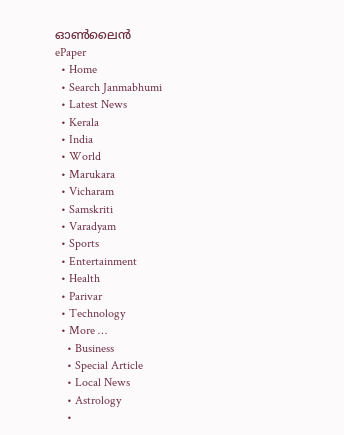ഓണ്‍ലൈന്‍
ePaper
  • Home
  • Search Janmabhumi
  • Latest News
  • Kerala
  • India
  • World
  • Marukara
  • Vicharam
  • Samskriti
  • Varadyam
  • Sports
  • Entertainment
  • Health
  • Parivar
  • Technology
  • More …
    • Business
    • Special Article
    • Local News
    • Astrology
    •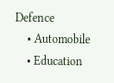Defence
    • Automobile
    • Education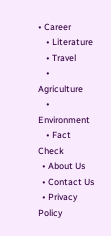• Career
    • Literature
    • Travel
    • Agriculture
    • Environment
    • Fact Check
  • About Us
  • Contact Us
  • Privacy Policy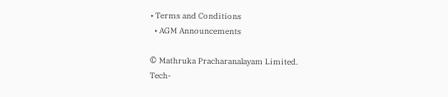• Terms and Conditions
  • AGM Announcements

© Mathruka Pracharanalayam Limited.
Tech-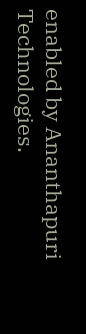enabled by Ananthapuri Technologies.